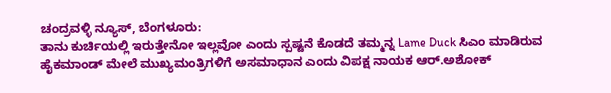ಚಂದ್ರವಳ್ಳಿ ನ್ಯೂಸ್, ಬೆಂಗಳೂರು:
ತಾನು ಕುರ್ಚಿಯಲ್ಲಿ ಇರುತ್ತೇನೋ ಇಲ್ಲವೋ ಎಂದು ಸ್ಪಷ್ಟನೆ ಕೊಡದೆ ತಮ್ಮನ್ನ Lame Duck ಸಿಎಂ ಮಾಡಿರುವ ಹೈಕಮಾಂಡ್ ಮೇಲೆ ಮುಖ್ಯಮಂತ್ರಿಗಳಿಗೆ ಅಸಮಾಧಾನ ಎಂದು ವಿಪಕ್ಷ ನಾಯಕ ಆರ್.ಅಶೋಕ್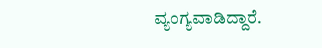ವ್ಯಂಗ್ಯವಾಡಿದ್ದಾರೆ.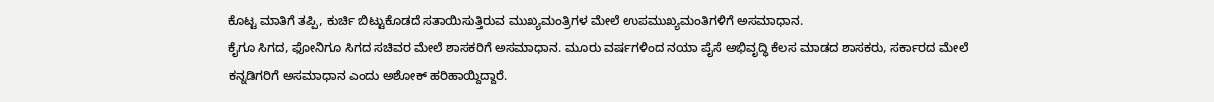ಕೊಟ್ಟ ಮಾತಿಗೆ ತಪ್ಪಿ, ಕುರ್ಚಿ ಬಿಟ್ಟುಕೊಡದೆ ಸತಾಯಿಸುತ್ತಿರುವ ಮುಖ್ಯಮಂತ್ರಿಗಳ ಮೇಲೆ ಉಪಮುಖ್ಯಮಂತಿಗಳಿಗೆ ಅಸಮಾಧಾನ.
ಕೈಗೂ ಸಿಗದ, ಫೋನಿಗೂ ಸಿಗದ ಸಚಿವರ ಮೇಲೆ ಶಾಸಕರಿಗೆ ಅಸಮಾಧಾನ. ಮೂರು ವರ್ಷಗಳಿಂದ ನಯಾ ಪೈಸೆ ಅಭಿವೃದ್ಧಿ ಕೆಲಸ ಮಾಡದ ಶಾಸಕರು, ಸರ್ಕಾರದ ಮೇಲೆ ಕನ್ನಡಿಗರಿಗೆ ಅಸಮಾಧಾನ ಎಂದು ಅಶೋಕ್ ಹರಿಹಾಯ್ದಿದ್ದಾರೆ.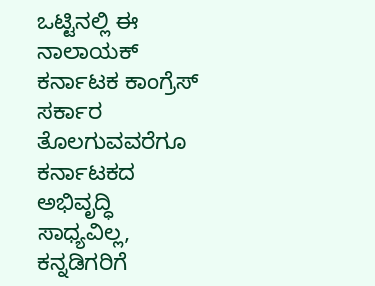ಒಟ್ಟಿನಲ್ಲಿ ಈ ನಾಲಾಯಕ್ ಕರ್ನಾಟಕ ಕಾಂಗ್ರೆಸ್ ಸರ್ಕಾರ ತೊಲಗುವವರೆಗೂ ಕರ್ನಾಟಕದ ಅಭಿವೃದ್ಧಿ ಸಾಧ್ಯವಿಲ್ಲ, ಕನ್ನಡಿಗರಿಗೆ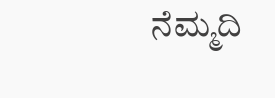ನೆಮ್ಮದಿ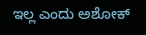ಇಲ್ಲ ಎಂದು ಅಶೋಕ್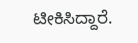ಟೀಕಿಸಿದ್ದಾರೆ.